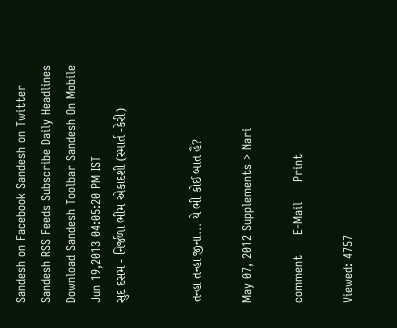Sandesh on Facebook Sandesh on Twitter Sandesh RSS Feeds Subscribe Daily Headlines Download Sandesh Toolbar Sandesh On Mobile
Jun 19,2013 04:05:20 PM IST
સુદ દસમ - નિર્જળા ભીમ એકાદશી (સ્માર્ત -કેરી)


તન્હા તન્હા જીના... યે ભી કોઈ બાત હૈ?

May 07, 2012 Supplements > Nari

comment     E-Mail     Print

Viewed: 4757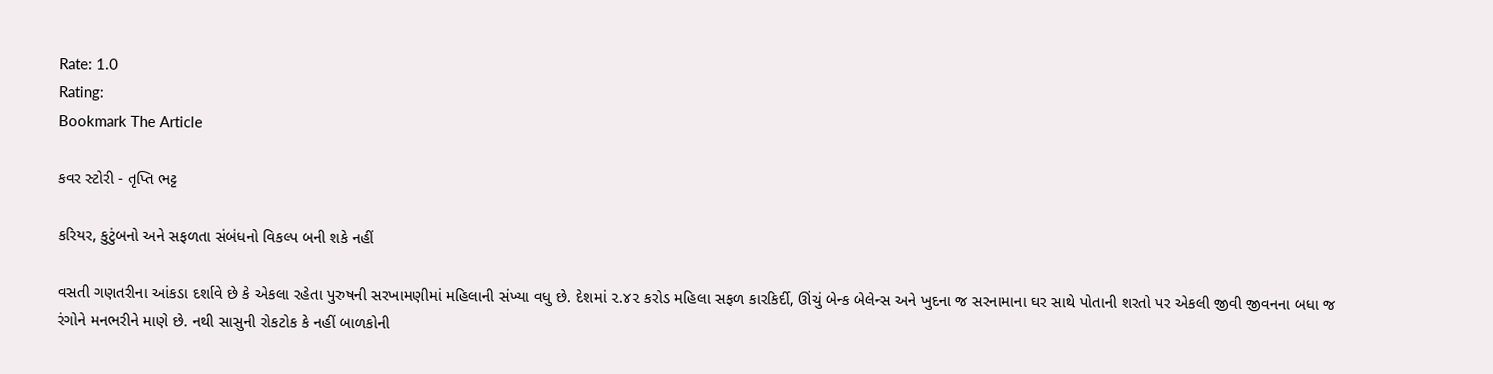Rate: 1.0
Rating:
Bookmark The Article

કવર સ્ટોરી - તૃપ્તિ ભટ્ટ

કરિયર, કુટુંબનો અને સફળતા સંબંધનો વિકલ્પ બની શકે નહીં

વસતી ગણતરીના આંકડા દર્શાવે છે કે એકલા રહેતા પુરુષની સરખામણીમાં મહિલાની સંખ્યા વધુ છે. દેશમાં ૨.૪૨ કરોડ મહિલા સફળ કારકિર્દી, ઊંચું બેન્ક બેલેન્સ અને ખુદના જ સરનામાના ઘર સાથે પોતાની શરતો પર એકલી જીવી જીવનના બધા જ રંગોને મનભરીને માણે છે. નથી સાસુની રોકટોક કે નહીં બાળકોની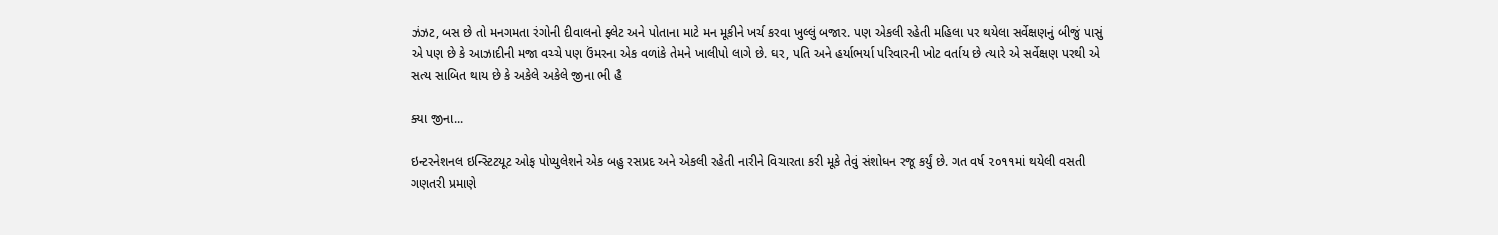ઝંઝટ, બસ છે તો મનગમતા રંગોની દીવાલનો ફ્લેટ અને પોતાના માટે મન મૂકીને ખર્ચ કરવા ખુલ્લું બજાર. પણ એકલી રહેતી મહિલા પર થયેલા સર્વેક્ષણનું બીજું પાસું એ પણ છે કે આઝાદીની મજા વચ્ચે પણ ઉંમરના એક વળાંકે તેમને ખાલીપો લાગે છે. ઘર, પતિ અને હર્યાભર્યા પરિવારની ખોટ વર્તાય છે ત્યારે એ સર્વેક્ષણ પરથી એ સત્ય સાબિત થાય છે કે અકેલે અકેલે જીના ભી હૈ

ક્યા જીના...

ઇન્ટરનેશનલ ઇન્સ્ટિટયૂટ ઓફ પોપ્યુલેશને એક બહુ રસપ્રદ અને એકલી રહેતી નારીને વિચારતા કરી મૂકે તેવું સંશોધન રજૂ કર્યું છે. ગત વર્ષ ૨૦૧૧માં થયેલી વસતી ગણતરી પ્રમાણે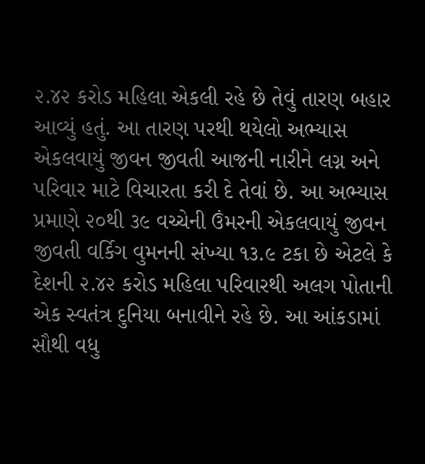૨.૪૨ કરોડ મહિલા એકલી રહે છે તેવું તારણ બહાર આવ્યું હતું. આ તારણ પરથી થયેલો અભ્યાસ એકલવાયું જીવન જીવતી આજની નારીને લગ્ન અને પરિવાર માટે વિચારતા કરી દે તેવાં છે. આ અભ્યાસ પ્રમાણે ૨૦થી ૩૯ વચ્ચેની ઉંમરની એકલવાયું જીવન જીવતી વર્કિગ વુમનની સંખ્યા ૧૩.૯ ટકા છે એટલે કે દેશની ૨.૪૨ કરોડ મહિલા પરિવારથી અલગ પોતાની એક સ્વતંત્ર દુનિયા બનાવીને રહે છે. આ આંકડામાં સૌથી વધુ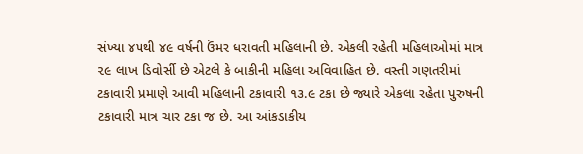સંખ્યા ૪૫થી ૪૯ વર્ષની ઉંમર ધરાવતી મહિલાની છે. એકલી રહેતી મહિલાઓમાં માત્ર ૨૯ લાખ ડિવોર્સી છે એટલે કે બાકીની મહિલા અવિવાહિત છે. વસ્તી ગણતરીમાં ટકાવારી પ્રમાણે આવી મહિલાની ટકાવારી ૧૩.૯ ટકા છે જ્યારે એકલા રહેતા પુરુષની ટકાવારી માત્ર ચાર ટકા જ છે. આ આંકડાકીય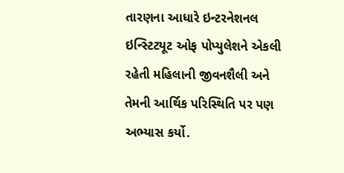તારણના આધારે ઇન્ટરનેશનલ ઇન્સ્ટિટયૂટ ઓફ પોપ્યુલેશને એકલી રહેતી મહિલાની જીવનશૈલી અને તેમની આર્થિક પરિસ્થિતિ પર પણ અભ્યાસ કર્યો.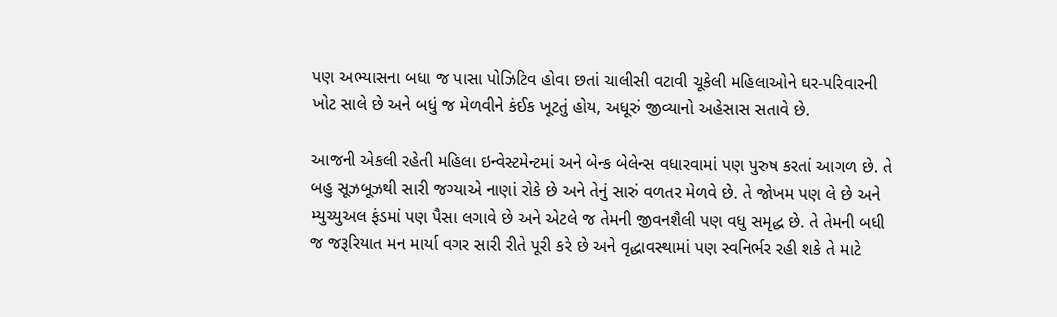પણ અભ્યાસના બધા જ પાસા પોઝિટિવ હોવા છતાં ચાલીસી વટાવી ચૂકેલી મહિલાઓને ઘર-પરિવારની ખોટ સાલે છે અને બધું જ મેળવીને કંઈક ખૂટતું હોય, અધૂરું જીવ્યાનો અહેસાસ સતાવે છે.

આજની એકલી રહેતી મહિલા ઇન્વેસ્ટમેન્ટમાં અને બેન્ક બેલેન્સ વધારવામાં પણ પુરુષ કરતાં આગળ છે. તે બહુ સૂઝબૂઝથી સારી જગ્યાએ નાણાં રોકે છે અને તેનું સારું વળતર મેળવે છે. તે જોખમ પણ લે છે અને મ્યુચ્યુઅલ ફંડમાં પણ પૈસા લગાવે છે અને એટલે જ તેમની જીવનશૈલી પણ વધુ સમૃદ્ધ છે. તે તેમની બધી જ જરૂરિયાત મન માર્યા વગર સારી રીતે પૂરી કરે છે અને વૃદ્ધાવસ્થામાં પણ સ્વનિર્ભર રહી શકે તે માટે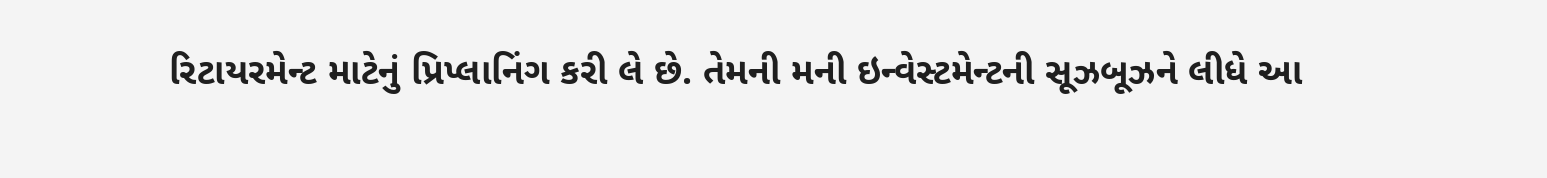રિટાયરમેન્ટ માટેનું પ્રિપ્લાનિંગ કરી લે છે. તેમની મની ઇન્વેસ્ટમેન્ટની સૂઝબૂઝને લીધે આ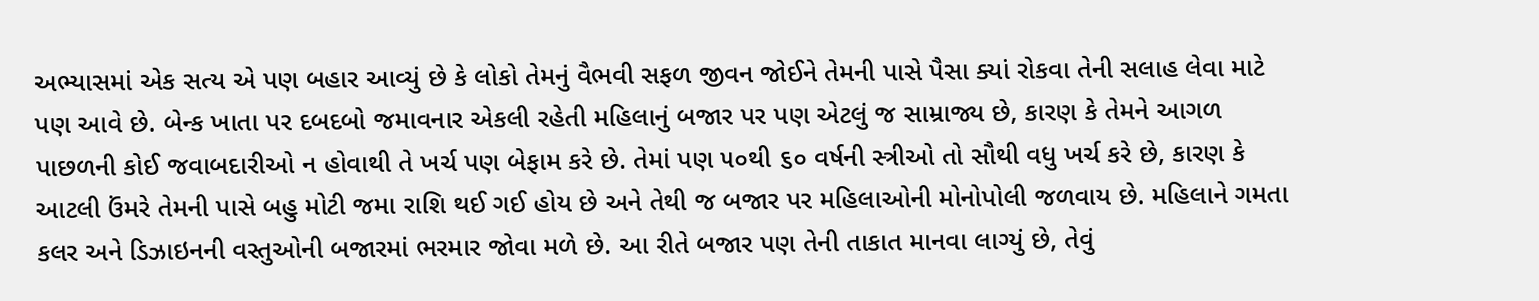અભ્યાસમાં એક સત્ય એ પણ બહાર આવ્યું છે કે લોકો તેમનું વૈભવી સફળ જીવન જોઈને તેમની પાસે પૈસા ક્યાં રોકવા તેની સલાહ લેવા માટે પણ આવે છે. બેન્ક ખાતા પર દબદબો જમાવનાર એકલી રહેતી મહિલાનું બજાર પર પણ એટલું જ સામ્રાજ્ય છે, કારણ કે તેમને આગળ પાછળની કોઈ જવાબદારીઓ ન હોવાથી તે ખર્ચ પણ બેફામ કરે છે. તેમાં પણ ૫૦થી ૬૦ વર્ષની સ્ત્રીઓ તો સૌથી વધુ ખર્ચ કરે છે, કારણ કે આટલી ઉંમરે તેમની પાસે બહુ મોટી જમા રાશિ થઈ ગઈ હોય છે અને તેથી જ બજાર પર મહિલાઓની મોનોપોલી જળવાય છે. મહિલાને ગમતા કલર અને ડિઝાઇનની વસ્તુઓની બજારમાં ભરમાર જોવા મળે છે. આ રીતે બજાર પણ તેની તાકાત માનવા લાગ્યું છે, તેવું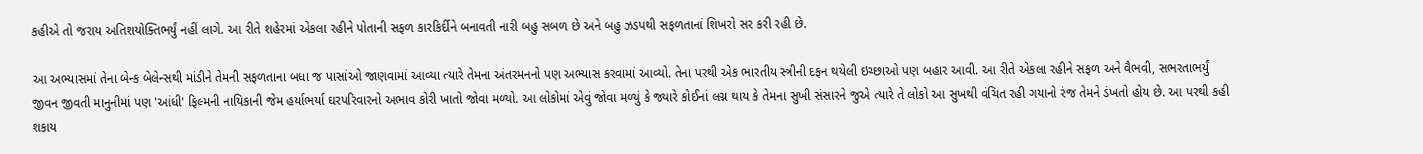કહીએ તો જરાય અતિશયોક્તિભર્યું નહીં લાગે. આ રીતે શહેરમાં એકલા રહીને પોતાની સફળ કારકિર્દીને બનાવતી નારી બહુ સબળ છે અને બહુ ઝડપથી સફળતાનાં શિખરો સર કરી રહી છે.

આ અભ્યાસમાં તેના બેન્ક બેલેન્સથી માંડીને તેમની સફળતાના બધા જ પાસાંઓ જાણવામાં આવ્યા ત્યારે તેમના અંતરમનનો પણ અભ્યાસ કરવામાં આવ્યો. તેના પરથી એક ભારતીય સ્ત્રીની દફન થયેલી ઇચ્છાઓ પણ બહાર આવી. આ રીતે એકલા રહીને સફળ અને વૈભવી, સભરતાભર્યું જીવન જીવતી માનુનીમાં પણ 'આંધી' ફિલ્મની નાયિકાની જેમ હર્યાભર્યા ઘરપરિવારનો અભાવ કોરી ખાતો જોવા મળ્યો. આ લોકોમાં એવું જોવા મળ્યું કે જ્યારે કોઈનાં લગ્ન થાય કે તેમના સુખી સંસારને જુએ ત્યારે તે લોકો આ સુખથી વંચિત રહી ગયાનો રંજ તેમને ડંખતો હોય છે. આ પરથી કહી શકાય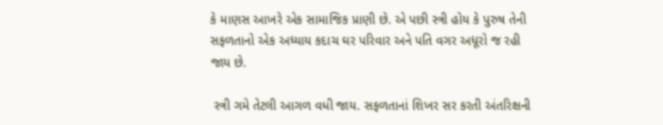કે માણસ આખરે એક સામાજિક પ્રાણી છે. એ પછી સ્ત્રી હોય કે પુરુષ તેની સફળતાનો એક અધ્યાય કદાચ ઘર પરિવાર અને પતિ વગર અધૂરો જ રહી જાય છે.

 સ્ત્રી ગમે તેટલી આગળ વધી જાય. સફળતાનાં શિખર સર કરતી અંતરિક્ષની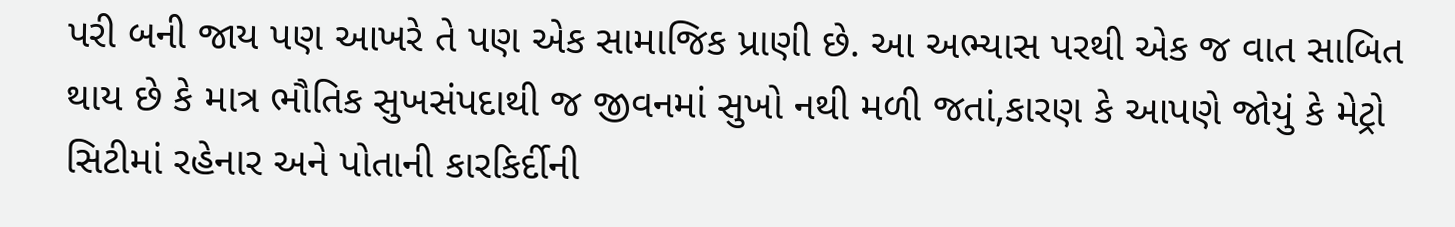પરી બની જાય પણ આખરે તે પણ એક સામાજિક પ્રાણી છે. આ અભ્યાસ પરથી એક જ વાત સાબિત થાય છે કે માત્ર ભૌતિક સુખસંપદાથી જ જીવનમાં સુખો નથી મળી જતાં,કારણ કે આપણે જોયું કે મેટ્રો સિટીમાં રહેનાર અને પોતાની કારકિર્દીની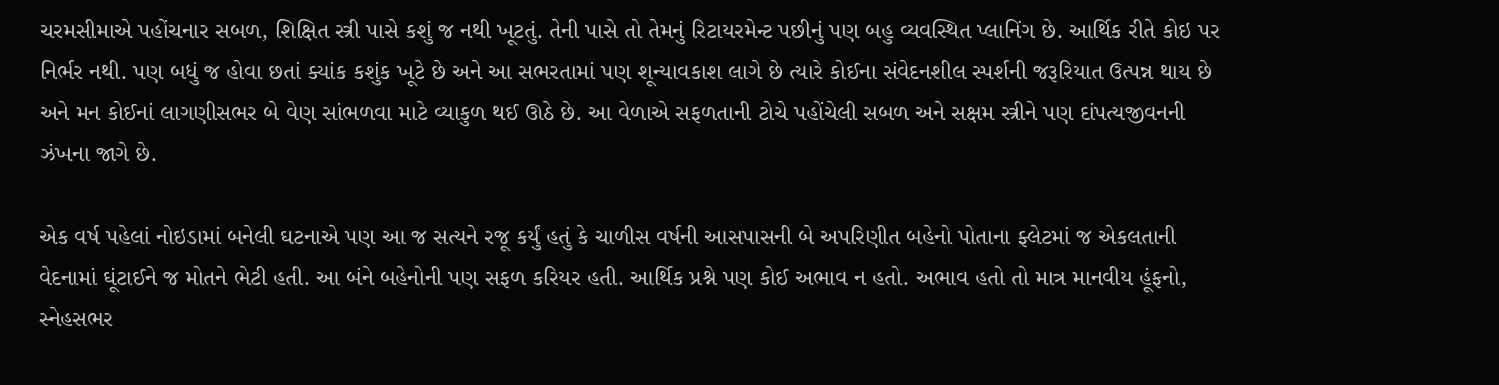ચરમસીમાએ પહોંચનાર સબળ, શિક્ષિત સ્ત્રી પાસે કશું જ નથી ખૂટતું. તેની પાસે તો તેમનું રિટાયરમેન્ટ પછીનું પણ બહુ વ્યવસ્થિત પ્લાનિંગ છે. આર્થિક રીતે કોઇ પર નિર્ભર નથી. પણ બધું જ હોવા છતાં ક્યાંક કશુંક ખૂટે છે અને આ સભરતામાં પણ શૂન્યાવકાશ લાગે છે ત્યારે કોઈના સંવેદનશીલ સ્પર્શની જરૂરિયાત ઉત્પન્ન થાય છે અને મન કોઈનાં લાગણીસભર બે વેણ સાંભળવા માટે વ્યાકુળ થઈ ઊઠે છે. આ વેળાએ સફળતાની ટોચે પહોંચેલી સબળ અને સક્ષમ સ્ત્રીને પણ દાંપત્યજીવનની ઝંખના જાગે છે.

એક વર્ષ પહેલાં નોઇડામાં બનેલી ઘટનાએ પણ આ જ સત્યને રજૂ કર્યું હતું કે ચાળીસ વર્ષની આસપાસની બે અપરિણીત બહેનો પોતાના ફ્લેટમાં જ એકલતાની વેદનામાં ઘૂંટાઈને જ મોતને ભેટી હતી. આ બંને બહેનોની પણ સફળ કરિયર હતી. આર્થિક પ્રશ્ને પણ કોઈ અભાવ ન હતો. અભાવ હતો તો માત્ર માનવીય હૂંફનો, સ્નેહસભર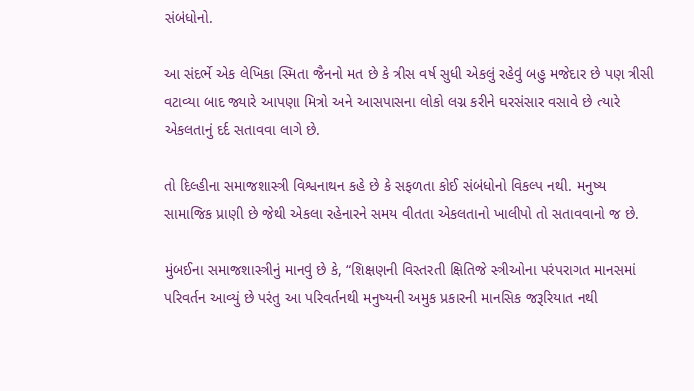સંબંધોનો.

આ સંદર્ભે એક લેખિકા સ્મિતા જૈનનો મત છે કે ત્રીસ વર્ષ સુધી એકલું રહેવું બહુ મજેદાર છે પણ ત્રીસી વટાવ્યા બાદ જ્યારે આપણા મિત્રો અને આસપાસના લોકો લગ્ન કરીને ઘરસંસાર વસાવે છે ત્યારે એકલતાનું દર્દ સતાવવા લાગે છે.

તો દિલ્હીના સમાજશાસ્ત્રી વિશ્વનાથન કહે છે કે સફળતા કોઈ સંબંધોનો વિકલ્પ નથી. મનુષ્ય સામાજિક પ્રાણી છે જેથી એકલા રહેનારને સમય વીતતા એકલતાનો ખાલીપો તો સતાવવાનો જ છે.

મુંબઈના સમાજશાસ્ત્રીનું માનવું છે કે, “શિક્ષણની વિસ્તરતી ક્ષિતિજે સ્ત્રીઓના પરંપરાગત માનસમાં પરિવર્તન આવ્યું છે પરંતુ આ પરિવર્તનથી મનુષ્યની અમુક પ્રકારની માનસિક જરૂરિયાત નથી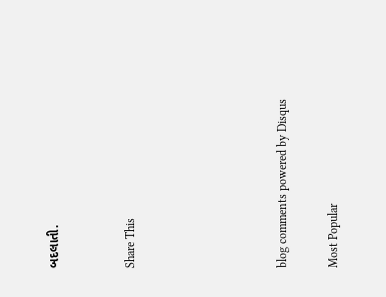બદલાતી.


Share This





blog comments powered by Disqus

Most Popular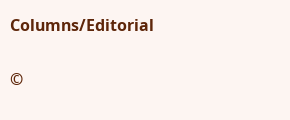Columns/Editorial

©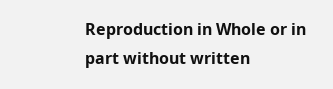Reproduction in Whole or in part without written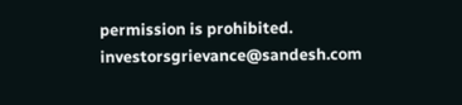permission is prohibited.
investorsgrievance@sandesh.com